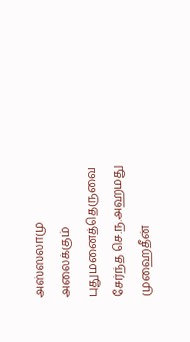அஸ்ஸலாமு அலைக்கும்
புதுமனைத்தெருவை சேர்ந்த செ.ந.அஹமது முஹைதீன்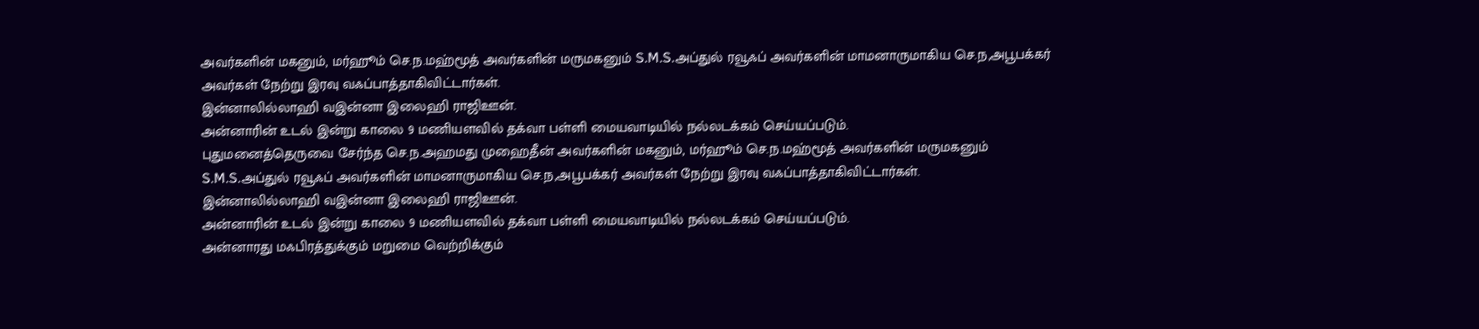அவர்களின் மகனும், மர்ஹூம் செ.ந.மஹ்மூத் அவர்களின் மருமகனும் S.M.S.அப்துல் ரவூஃப் அவர்களின் மாமனாருமாகிய செ.ந,அபூபக்கர் அவர்கள் நேற்று இரவு வஃப்பாத்தாகிவிட்டார்கள்.
இன்னாலில்லாஹி வஇன்னா இலைஹி ராஜிஊன்.
அன்னாரின் உடல் இன்று காலை 9 மணியளவில் தக்வா பள்ளி மையவாடியில் நல்லடக்கம் செய்யப்படும்.
புதுமனைத்தெருவை சேர்ந்த செ.ந.அஹமது முஹைதீன் அவர்களின் மகனும், மர்ஹூம் செ.ந.மஹ்மூத் அவர்களின் மருமகனும் S.M.S.அப்துல் ரவூஃப் அவர்களின் மாமனாருமாகிய செ.ந,அபூபக்கர் அவர்கள் நேற்று இரவு வஃப்பாத்தாகிவிட்டார்கள்.
இன்னாலில்லாஹி வஇன்னா இலைஹி ராஜிஊன்.
அன்னாரின் உடல் இன்று காலை 9 மணியளவில் தக்வா பள்ளி மையவாடியில் நல்லடக்கம் செய்யப்படும்.
அன்னாரது மஃபிரத்துக்கும் மறுமை வெற்றிக்கும்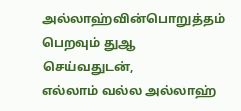அல்லாஹ்வின்பொறுத்தம் பெறவும் துஆ செய்வதுடன்,
எல்லாம் வல்ல அல்லாஹ்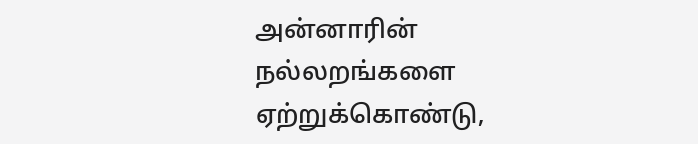அன்னாரின் நல்லறங்களை ஏற்றுக்கொண்டு,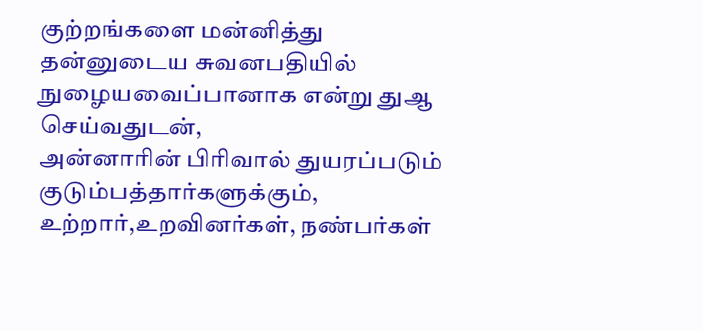குற்றங்களை மன்னித்து தன்னுடைய சுவனபதியில் நுழையவைப்பானாக என்று துஆ செய்வதுடன்,
அன்னாரின் பிரிவால் துயரப்படும் குடும்பத்தார்களுக்கும், உற்றார்,உறவினர்கள், நண்பர்கள்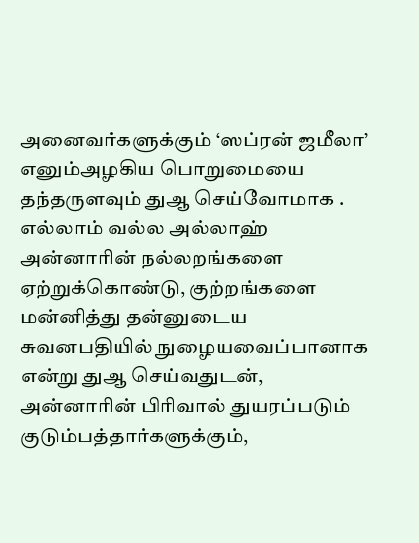அனைவர்களுக்கும் ‘ஸப்ரன் ஜமீலா’ எனும்அழகிய பொறுமையை தந்தருளவும் துஆ செய்வோமாக .
எல்லாம் வல்ல அல்லாஹ் அன்னாரின் நல்லறங்களை ஏற்றுக்கொண்டு, குற்றங்களை மன்னித்து தன்னுடைய சுவனபதியில் நுழையவைப்பானாக என்று துஆ செய்வதுடன்,
அன்னாரின் பிரிவால் துயரப்படும் குடும்பத்தார்களுக்கும்,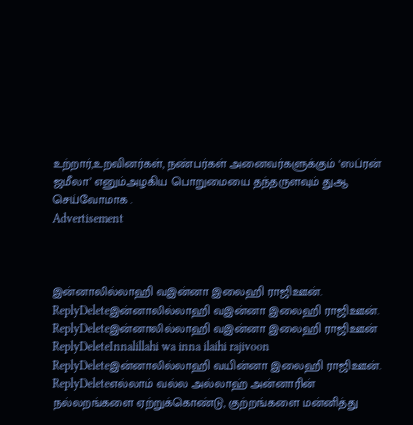உற்றார்,உறவினர்கள், நண்பர்கள் அனைவர்களுக்கும் ‘ஸப்ரன் ஜமீலா’ எனும்அழகிய பொறுமையை தந்தருளவும் துஆ செய்வோமாக .
Advertisement



இன்னாலில்லாஹி வஇன்னா இலைஹி ராஜிஊன்.
ReplyDeleteஇன்னாலில்லாஹி வஇன்னா இலைஹி ராஜிஊன்.
ReplyDeleteஇன்னாலில்லாஹி வஇன்னா இலைஹி ராஜிஊன்
ReplyDeleteInnalillahi wa inna ilaihi rajivoon
ReplyDeleteஇன்னாலில்லாஹி வயின்னா இலைஹி ராஜிஊன்.
ReplyDeleteஎல்லாம் வல்ல அல்லாஹ் அன்னாரின் நல்லறங்களை ஏற்றுக்கொண்டு, குற்றங்களை மன்னித்து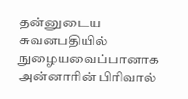தன்னுடைய சுவனபதியில் நுழையவைப்பானாக
அன்னாரின் பிரிவால்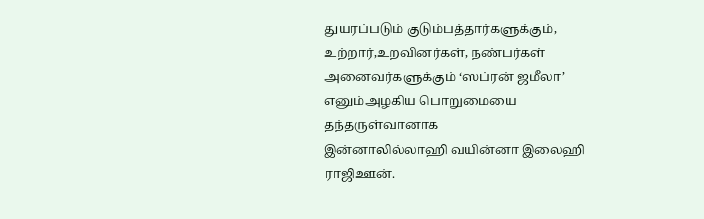துயரப்படும் குடும்பத்தார்களுக்கும், உற்றார்,உறவினர்கள், நண்பர்கள் அனைவர்களுக்கும் ‘ஸப்ரன் ஜமீலா’ எனும்அழகிய பொறுமையை தந்தருள்வானாக
இன்னாலில்லாஹி வயின்னா இலைஹி ராஜிஊன்.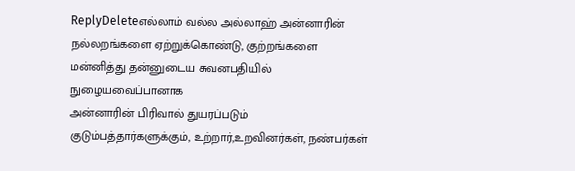ReplyDeleteஎல்லாம் வல்ல அல்லாஹ் அன்னாரின் நல்லறங்களை ஏற்றுக்கொண்டு, குற்றங்களை மன்னித்து தன்னுடைய சுவனபதியில் நுழையவைப்பானாக
அன்னாரின் பிரிவால் துயரப்படும் குடும்பத்தார்களுக்கும், உற்றார்,உறவினர்கள், நண்பர்கள்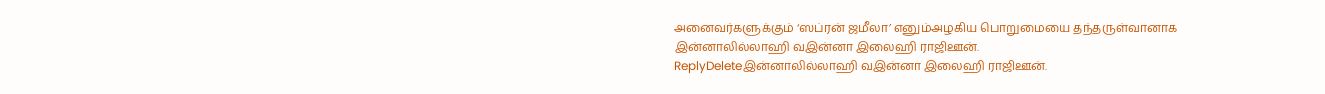அனைவர்களுக்கும் ‘ஸப்ரன் ஜமீலா’ எனும்அழகிய பொறுமையை தந்தருள்வானாக
இன்னாலில்லாஹி வஇன்னா இலைஹி ராஜிஊன்.
ReplyDeleteஇன்னாலில்லாஹி வஇன்னா இலைஹி ராஜிஊன்.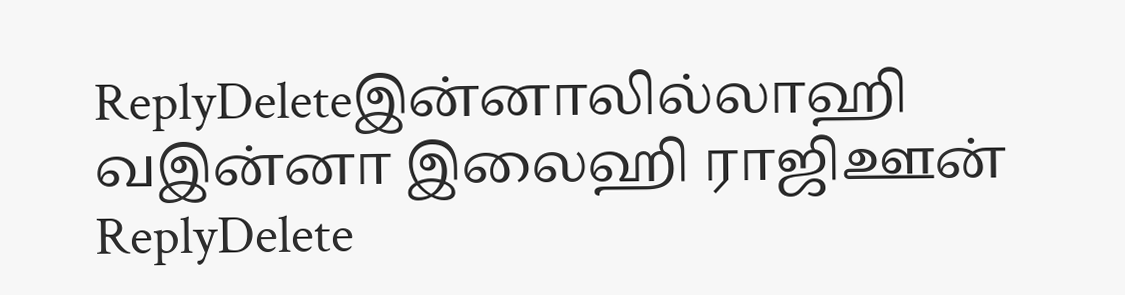ReplyDeleteஇன்னாலில்லாஹி வஇன்னா இலைஹி ராஜிஊன்
ReplyDelete